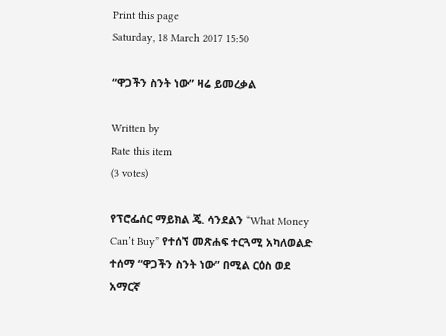Print this page
Saturday, 18 March 2017 15:50

“ዋጋችን ስንት ነው” ዛሬ ይመረቃል

Written by
Rate this item
(3 votes)

የፕሮፌሰር ማይክል ጄ. ሳንደልን “What Money Can’t Buy” የተሰኘ መጽሐፍ ተርጓሚ አካለወልድ ተሰማ “ዋጋችን ስንት ነው” በሚል ርዕስ ወደ አማርኛ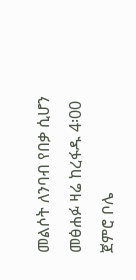መልሶት ለንባብ የበቃ ሲሆን መፅሐፉ ዛሬ ከረፋዱ 4፡00 ጀምሮ ቦሌ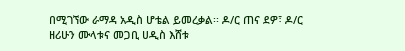በሚገኘው ራማዳ አዲስ ሆቴል ይመረቃል፡፡ ዶ/ር ጠና ደዎ፣ ዶ/ር ዘሪሁን ሙላቱና መጋቢ ሀዲስ እሸቱ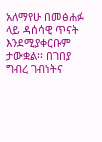አለማየሁ በመፅሐፉ ላይ ዳሰሳዊ ጥናት እንደሚያቀርቡም ታውቋል፡፡ በገበያ ግብረ ገብነትና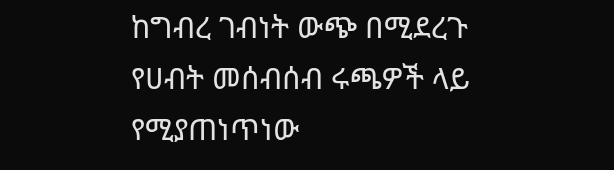ከግብረ ገብነት ውጭ በሚደረጉ የሀብት መሰብሰብ ሩጫዎች ላይ የሚያጠነጥነው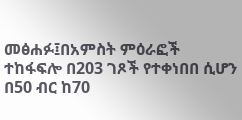መፅሐፉ፤በአምስት ምዕራፎች ተከፋፍሎ በ203 ገጾች የተቀነበበ ሲሆን በ50 ብር ከ70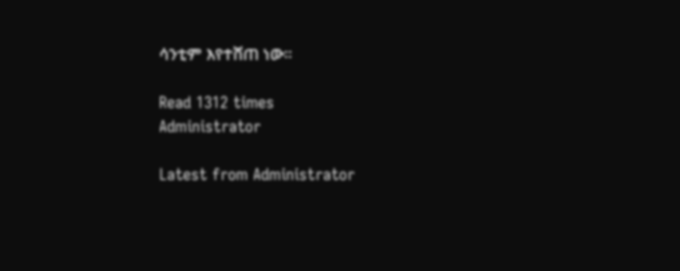ሳንቲም እየተሸጠ ነው፡፡

Read 1312 times
Administrator

Latest from Administrator